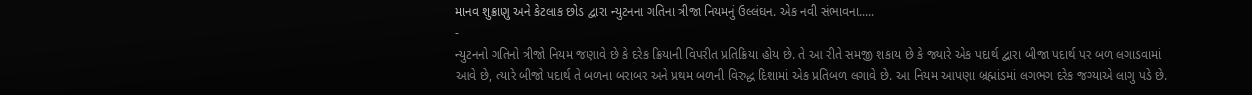માનવ શુક્રાણુ અને કેટલાક છોડ દ્વારા ન્યુટનના ગતિના ત્રીજા નિયમનું ઉલ્લંઘન. એક નવી સંભાવના.....
-
ન્યુટનનો ગતિનો ત્રીજો નિયમ જણાવે છે કે દરેક ક્રિયાની વિપરીત પ્રતિક્રિયા હોય છે. તે આ રીતે સમજી શકાય છે કે જ્યારે એક પદાર્થ દ્વારા બીજા પદાર્થ પર બળ લગાડવામાં આવે છે, ત્યારે બીજો પદાર્થ તે બળના બરાબર અને પ્રથમ બળની વિરુદ્ધ દિશામાં એક પ્રતિબળ લગાવે છે. આ નિયમ આપણા બ્રહ્માંડમાં લગભગ દરેક જગ્યાએ લાગુ પડે છે.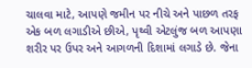ચાલવા માટે, આપણે જમીન પર નીચે અને પાછળ તરફ એક બળ લગાડીએ છીએ, પૃથ્વી એટલુંજ બળ આપણા શરીર પર ઉપર અને આગળની દિશામાં લગાડે છે. જેના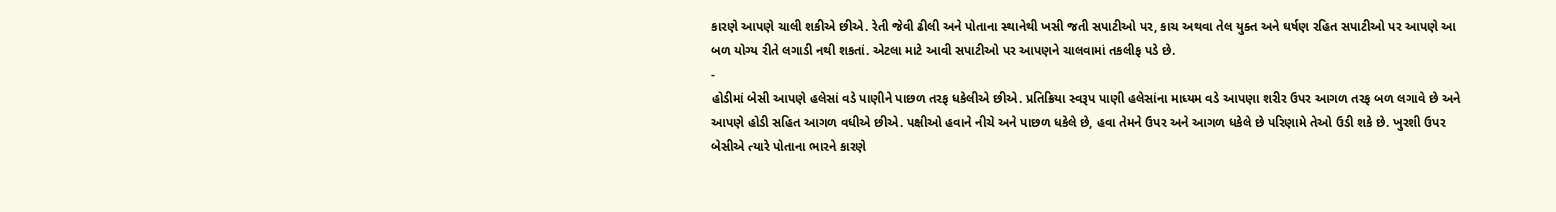કારણે આપણે ચાલી શકીએ છીએ. રેતી જેવી ઢીલી અને પોતાના સ્થાનેથી ખસી જતી સપાટીઓ પર, કાચ અથવા તેલ યુક્ત અને ઘર્ષણ રહિત સપાટીઓ પર આપણે આ બળ યોગ્ય રીતે લગાડી નથી શકતાં. એટલા માટે આવી સપાટીઓ પર આપણને ચાલવામાં તકલીફ પડે છે.
-
હોડીમાં બેસી આપણે હલેસાં વડે પાણીને પાછળ તરફ ધકેલીએ છીએ. પ્રતિક્રિયા સ્વરૂપ પાણી હલેસાંના માધ્યમ વડે આપણા શરીર ઉપર આગળ તરફ બળ લગાવે છે અને આપણે હોડી સહિત આગળ વધીએ છીએ. પક્ષીઓ હવાને નીચે અને પાછળ ધકેલે છે, હવા તેમને ઉપર અને આગળ ધકેલે છે પરિણામે તેઓ ઉડી શકે છે. ખુરશી ઉપર બેસીએ ત્યારે પોતાના ભારને કારણે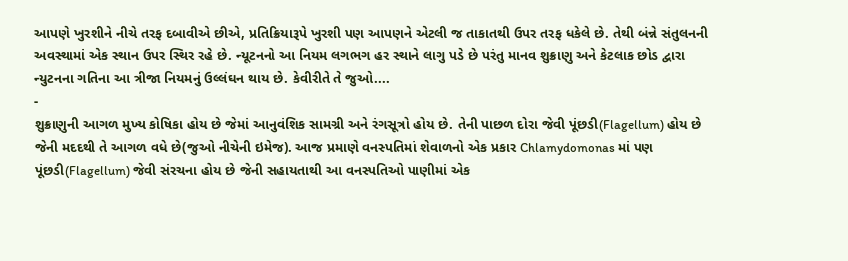આપણે ખુરશીને નીચે તરફ દબાવીએ છીએ, પ્રતિક્રિયારૂપે ખુરશી પણ આપણને એટલી જ તાકાતથી ઉપર તરફ ધકેલે છે. તેથી બંન્ને સંતુલનની અવસ્થામાં એક સ્થાન ઉપર સ્થિર રહે છે. ન્યૂટનનો આ નિયમ લગભગ હર સ્થાને લાગુ પડે છે પરંતુ માનવ શુક્રાણુ અને કેટલાક છોડ દ્વારા ન્યુટનના ગતિના આ ત્રીજા નિયમનું ઉલ્લંઘન થાય છે. કેવીરીતે તે જુઓ....
-
શુક્રાણુની આગળ મુખ્ય કોષિકા હોય છે જેમાં આનુવંશિક સામગ્રી અને રંગસૂત્રો હોય છે. તેની પાછળ દોરા જેવી પૂંછડી(Flagellum) હોય છે જેની મદદથી તે આગળ વધે છે(જુઓ નીચેની ઇમેજ). આજ પ્રમાણે વનસ્પતિમાં શેવાળનો એક પ્રકાર Chlamydomonas માં પણ પૂંછડી(Flagellum) જેવી સંરચના હોય છે જેની સહાયતાથી આ વનસ્પતિઓ પાણીમાં એક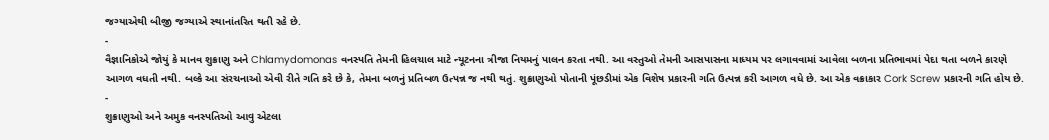જગ્યાએથી બીજી જગ્યાએ સ્થાનાંતરિત થતી રહે છે.
-
વૈજ્ઞાનિકોએ જોયું કે માનવ શુક્રાણુ અને Chlamydomonas વનસ્પતિ તેમની હિલચાલ માટે ન્યૂટનના ત્રીજા નિયમનું પાલન કરતા નથી. આ વસ્તુઓ તેમની આસપાસના માધ્યમ પર લગાવવામાં આવેલા બળના પ્રતિભાવમાં પેદા થતા બળને કારણે આગળ વધતી નથી. બલ્કે આ સંરચનાઓ એવી રીતે ગતિ કરે છે કે, તેમના બળનું પ્રતિબળ ઉત્પન્ન જ નથી થતું. શુક્રાણુઓ પોતાની પૂંછડીમાં એક વિશેષ પ્રકારની ગતિ ઉત્પન્ન કરી આગળ વધે છે. આ એક વક્રાકાર Cork Screw પ્રકારની ગતિ હોય છે.
-
શુક્રાણુઓ અને અમુક વનસ્પતિઓ આવુ એટલા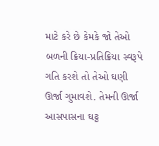માટે કરે છે કેમકે જો તેઓ બળની ક્રિયા-પ્રતિક્રિયા સ્વરૂપે ગતિ કરશે તો તેઓ ઘણી ઊર્જા ગુમાવશે. તેમની ઊર્જા આસપાસના ઘટ્ટ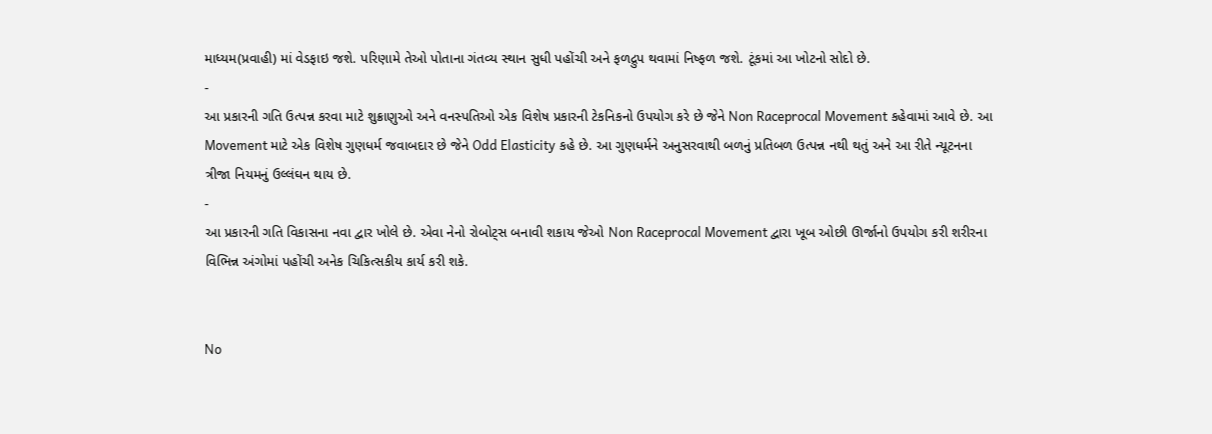માધ્યમ(પ્રવાહી) માં વેડફાઇ જશે. પરિણામે તેઓ પોતાના ગંતવ્ય સ્થાન સુધી પહોંચી અને ફળદ્રુપ થવામાં નિષ્ફળ જશે. ટૂંકમાં આ ખોટનો સોદો છે.
-
આ પ્રકારની ગતિ ઉત્પન્ન કરવા માટે શુક્રાણુઓ અને વનસ્પતિઓ એક વિશેષ પ્રકારની ટેકનિકનો ઉપયોગ કરે છે જેને Non Raceprocal Movement કહેવામાં આવે છે. આ Movement માટે એક વિશેષ ગુણધર્મ જવાબદાર છે જેને Odd Elasticity કહે છે. આ ગુણધર્મને અનુસરવાથી બળનું પ્રતિબળ ઉત્પન્ન નથી થતું અને આ રીતે ન્યૂટનના ત્રીજા નિયમનું ઉલ્લંઘન થાય છે.
-
આ પ્રકારની ગતિ વિકાસના નવા દ્વાર ખોલે છે. એવા નેનો રોબોટ્સ બનાવી શકાય જેઓ Non Raceprocal Movement દ્વારા ખૂબ ઓછી ઊર્જાનો ઉપયોગ કરી શરીરના વિભિન્ન અંગોમાં પહોંચી અનેક ચિકિત્સકીય કાર્ય કરી શકે.


No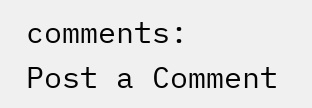comments:
Post a Comment